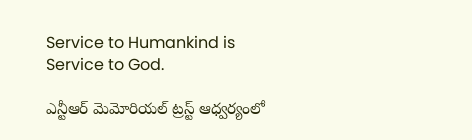Service to Humankind is Service to God.

ఎన్టీఆర్ మెమోరియల్ ట్రస్ట్ ఆధ్వర్యంలో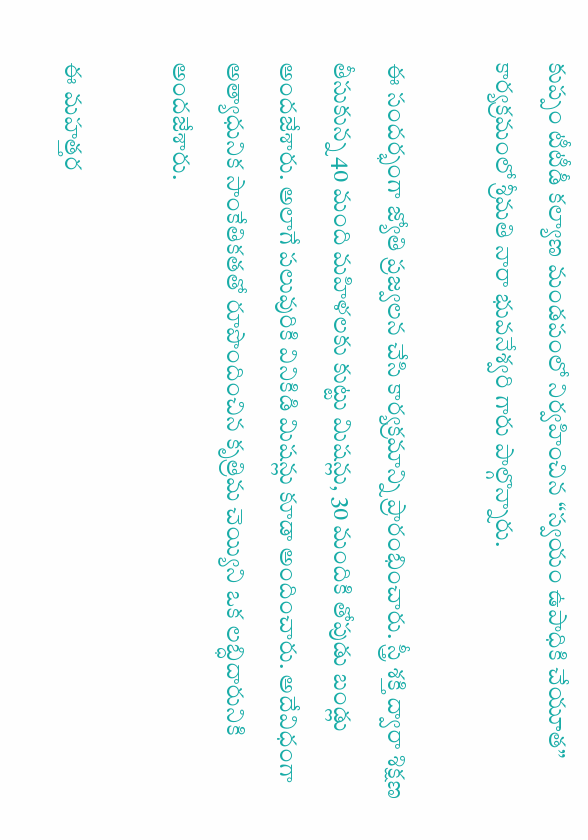కుప్పం టీటీడీ కల్యాణ మండపంలో నిర్వహించిన “స్వయం ఉపాధికి చేయూత” కార్యక్రమంలో శ్రీమతి నారా భువనేశ్వరి గారు పాల్గొన్నారు.

ఈ సందర్భంగా జ్యోతి ప్రజ్వలన చేసి కార్యక్రమాన్ని ప్రారంభించారు. స్త్రీ శక్తి ద్వారా శిక్షణ తీసుకున్న 40 మంది మహిళలకు కుట్టు మిషన్లు, 30 మందికి తోపుడు బండ్లు అందజేశారు. అలాగే పలువురికి వినికిడి మిషన్లు కూడా అందించారు. అదేవిధంగా అత్యాధునిక సాంకేతికతతో రూపొందించిన కృత్రిమ చెయ్యిని ఒక లబ్ధిదారునికి అందజేశారు.

ఈ మహత్తర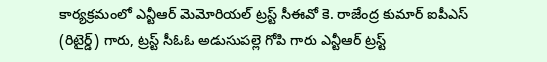కార్యక్రమంలో ఎన్టీఆర్ మెమోరియల్ ట్రస్ట్ సీఈవో కె. రాజేంద్ర కుమార్ ఐపీఎస్ (రిటైర్డ్) గారు, ట్రస్ట్ సీఓఓ అడుసుపల్లె గోపి గారు ఎన్టీఆర్ ట్రస్ట్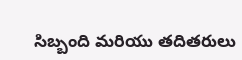సిబ్బంది మరియు తదితరులు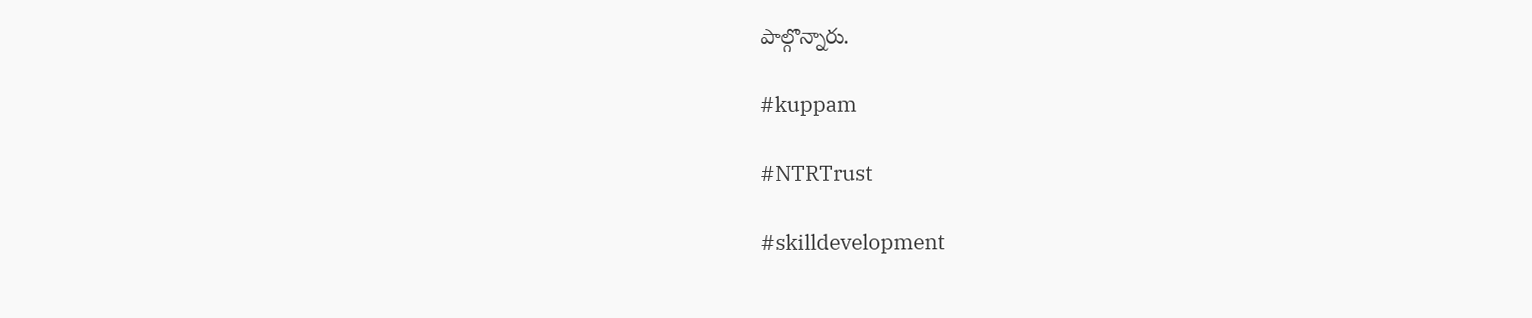పాల్గొన్నారు.

#kuppam

#NTRTrust

#skilldevelopment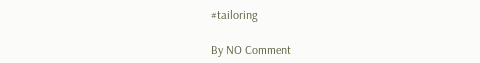#tailoring

By NO Comment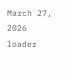March 27, 2026
loader